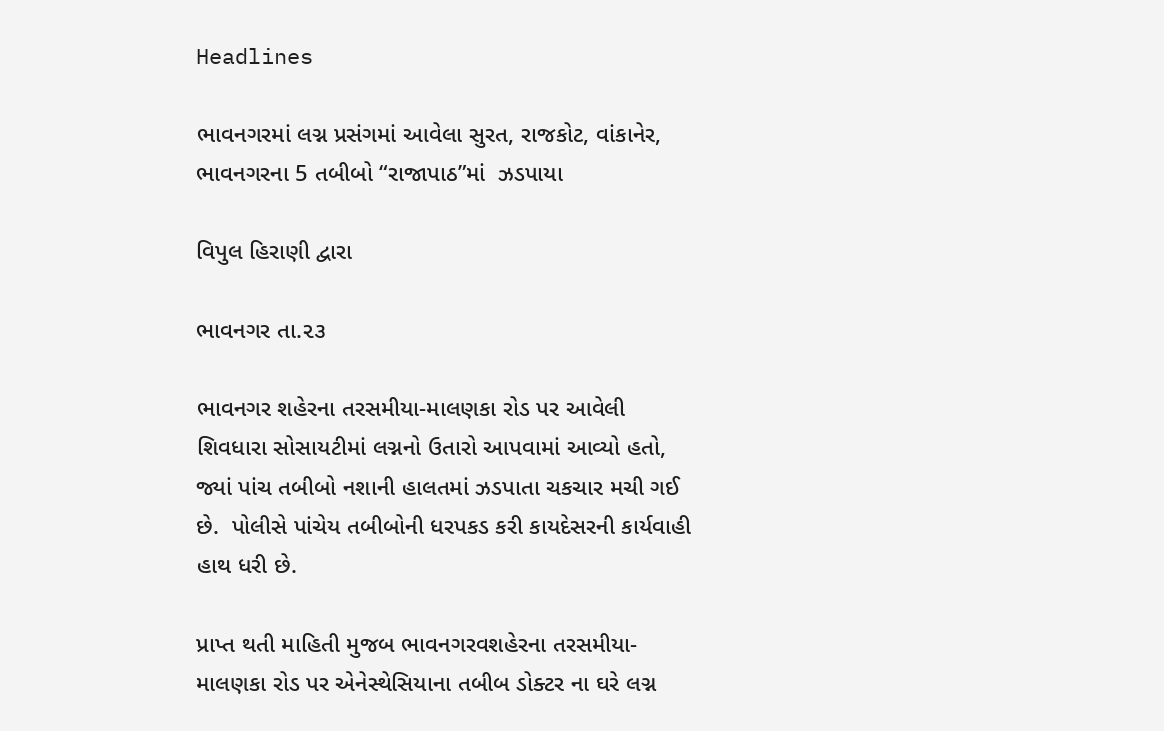Headlines

ભાવનગરમાં લગ્ન પ્રસંગમાં આવેલા સુરત, રાજકોટ, વાંકાનેર, ભાવનગરના 5 તબીબો “રાજાપાઠ”માં  ઝડપાયા

વિપુલ હિરાણી દ્વારા

ભાવનગર તા.૨૩

ભાવનગર શહેરના તરસમીયા-માલણકા રોડ પર આવેલી શિવધારા સોસાયટીમાં લગ્નનો ઉતારો આપવામાં આવ્યો હતો, જ્યાં પાંચ તબીબો નશાની હાલતમાં ઝડપાતા ચકચાર મચી ગઈ છે.  પોલીસે પાંચેય તબીબોની ધરપકડ કરી કાયદેસરની કાર્યવાહી હાથ ધરી છે.

પ્રાપ્ત થતી માહિતી મુજબ ભાવનગરવશહેરના તરસમીયા-માલણકા રોડ પર એનેસ્થેસિયાના તબીબ ડોક્ટર ના ઘરે લગ્ન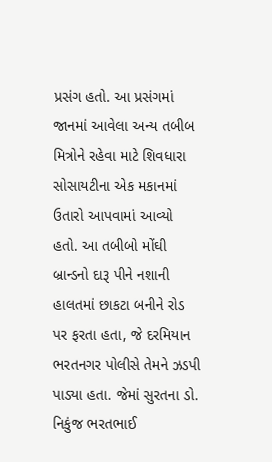પ્રસંગ હતો. આ પ્રસંગમાં જાનમાં આવેલા અન્ય તબીબ મિત્રોને રહેવા માટે શિવધારા સોસાયટીના એક મકાનમાં ઉતારો આપવામાં આવ્યો હતો. આ તબીબો મોંઘી બ્રાન્ડનો દારૂ પીને નશાની હાલતમાં છાકટા બનીને રોડ પર ફરતા હતા, જે દરમિયાન ભરતનગર પોલીસે તેમને ઝડપી પાડ્યા હતા. જેમાં સુરતના ડો. નિકુંજ ભરતભાઈ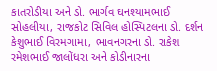કાતરોડીયા અને ડો. ભાર્ગવ ઘનશ્યામભાઈ સોહલીયા, રાજકોટ સિવિલ હોસ્પિટલના ડો. દર્શન કેશુભાઈ વિરમગામા, ભાવનગરના ડો. રાકેશ રમેશભાઈ જાલોંધરા અને કોડીનારના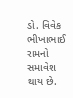ડો. વિવેક ભીખાભાઈ રામનો સમાવેશ થાય છે.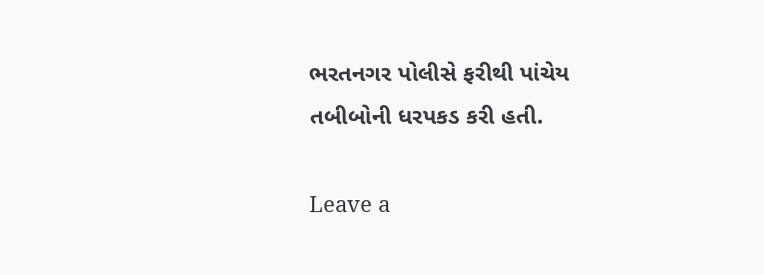ભરતનગર પોલીસે ફરીથી પાંચેય તબીબોની ધરપકડ કરી હતી.

Leave a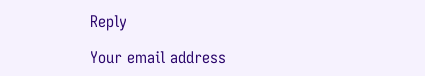Reply

Your email address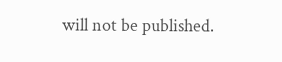will not be published.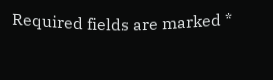Required fields are marked *